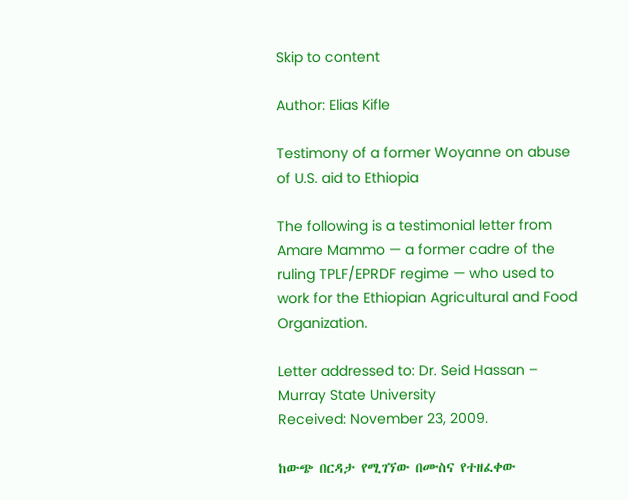Skip to content

Author: Elias Kifle

Testimony of a former Woyanne on abuse of U.S. aid to Ethiopia

The following is a testimonial letter from Amare Mammo — a former cadre of the ruling TPLF/EPRDF regime — who used to work for the Ethiopian Agricultural and Food Organization.

Letter addressed to: Dr. Seid Hassan – Murray State University
Received: November 23, 2009.

ከውጭ በርዳታ የሚገኘው በሙስና የተዘፈቀው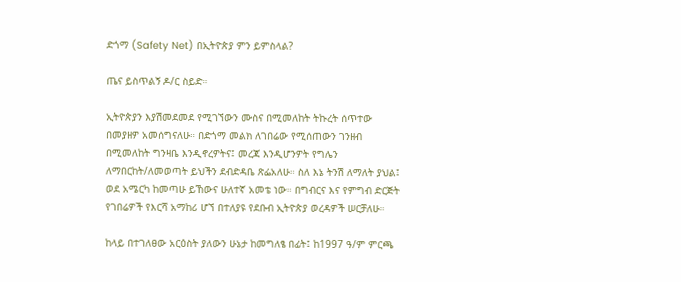ድጎማ (Safety Net) በኢትዮጵያ ምን ይምስላል?

ጤና ይስጥልኝ ዶ/ር ስይድ።

ኢትዮጵያን እያሽመደመደ የሚገኘውን ሙስና በሚመለከት ትኩረት ሰጥተው በመያዘዎ አመሰግናለሁ። በድጎማ መልክ ለገበሬው የሚሰጠውን ገንዘብ በሚመለከት ግንዛቤ እንዲኖረዎትና፤ መረጃ እንዲሆንዎት የግሌን ለማበርከት/ለመወጣት ይህችን ደብድዳቤ ጽፌአለሁ። ስለ እኔ ትንሽ ለማለት ያህል፤ ወደ አሜርካ ከመጣሁ ይኸውና ሁለተኛ አመቴ ነው። በግብርና እና የምግብ ድርጅት የገበሬዎች የእርሻ አማከሪ ሆኘ በተለያዩ የደቡብ ኢትዮጵያ ወረዳዎች ሠርቻለሁ።

ከላይ በተገለፀው አርዕስት ያለውን ሁኔታ ከመግለፄ በፊት፤ ከ1997 ዓ/ም ምርጫ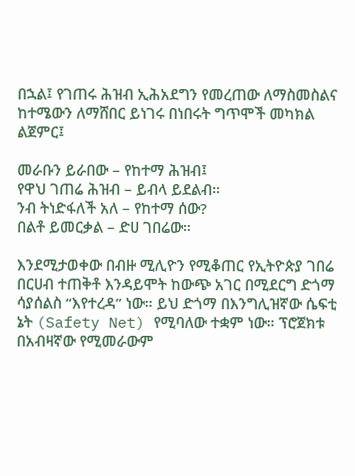በኋል፤ የገጠሩ ሕዝብ ኢሕአደግን የመረጠው ለማስመስልና ከተሜውን ለማሸበር ይነገሩ በነበሩት ግጥሞች መካክል ልጀምር፤

መራቡን ይራበው – የከተማ ሕዝብ፤
የዋህ ገጠሬ ሕዝብ – ይብላ ይደልብ።
ንብ ትነድፋለች አለ – የከተማ ሰው?
በልቶ ይመርቃል – ድሀ ገበሬው።

እንደሚታወቀው በብዙ ሚሊዮን የሚቆጠር የኢትዮጵያ ገበሬ በርሀብ ተጠቅቶ እንዳይሞት ከውጭ አገር በሚደርግ ድጎማ ሳያሰልስ “እየተረዳ” ነው። ይህ ድጎማ በእንግሊዝኛው ሴፍቲ ኔት (Safety Net) የሚባለው ተቋም ነው። ፕሮጀክቱ በአብዛኛው የሚመራውም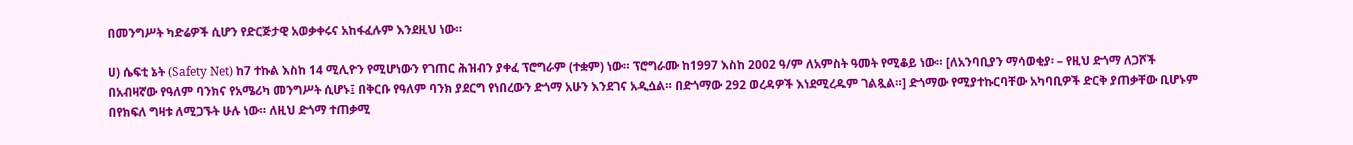በመንግሥት ካድሬዎች ሲሆን የድርጅታዊ አወቃቀሩና አከፋፈሉም እንደዚህ ነው።

ሀ) ሴፍቲ ኔት (Safety Net) ከ7 ተኩል እስከ 14 ሚሊዮን የሚሆነውን የገጠር ሕዝብን ያቀፈ ፕሮግራም (ተቋም) ነው። ፕሮግራሙ ከ1997 እስከ 2002 ዓ/ም ለአምስት ዓመት የሚቆይ ነው። [ለአንባቢያን ማሳወቂያ፡ – የዚህ ድጎማ ለጋሾች በአብዛኛው የዓለም ባንክና የአሜሪካ መንግሥት ሲሆኑ፤ በቅርቡ የዓለም ባንክ ያደርግ የነበረውን ድጎማ አሁን እንደገና አዲሷል። በድጎማው 292 ወረዳዎች እነደሚረዱም ገልጿል።] ድጎማው የሚያተኩርባቸው አካባቢዎች ድርቅ ያጠቃቸው ቢሆኑም በየክፍለ ግዛቱ ለሚጋኙት ሁሉ ነው። ለዚህ ድጎማ ተጠቃሚ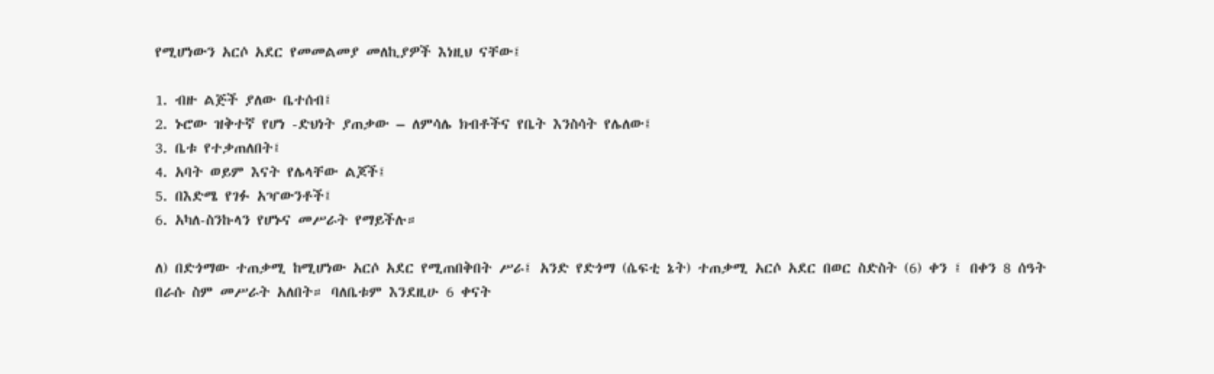የሚሆነውን አርሶ አደር የመመልመያ መለኪያዎች እነዚህ ናቸው፤

1. ብዙ ልጅች ያለው ቤተሰብ፤
2. ኑሮው ዝቅተኛ የሆነ -ድህነት ያጠቃው – ለምሳሌ ክብቶችና የቤት እንስሳት የሌለው፤
3. ቤቱ የተቃጠለበት፤
4. አባት ወይም እናት የሌላቸው ልጆች፤
5. በእድሜ የገፉ አዣውንቶች፤
6. አካለ-ስንኩላን የሆኑና መሥራት የማይችሉ።

ለ) በድጎማው ተጠቃሚ ከሚሆነው አርሶ አደር የሚጠበቅበት ሥራ፤ አንድ የድጎማ (ሴፍቲ ኔት) ተጠቃሚ አርሶ አደር በወር ስድስት (6) ቀን ፤ በቀን 8 ሰዓት በራሱ ስም መሥራት አለበት። ባለቤቱም እንደዚሁ 6 ቀናት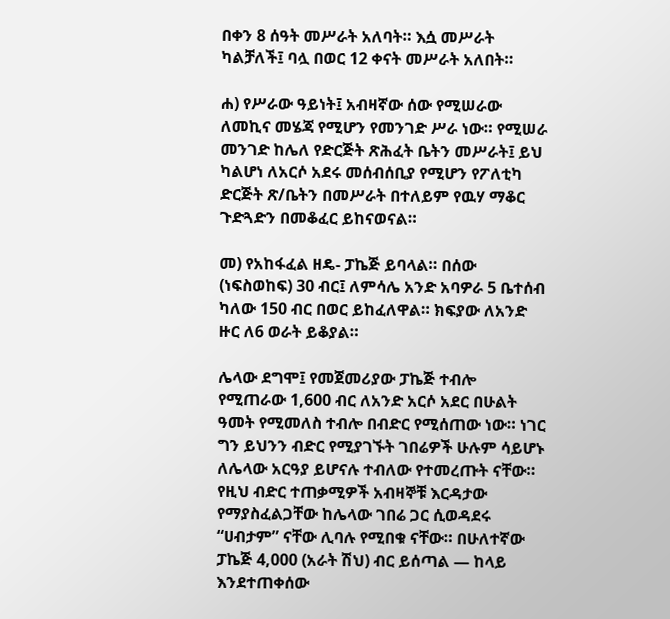በቀን 8 ሰዓት መሥራት አለባት። እሷ መሥራት ካልቻለች፤ ባሏ በወር 12 ቀናት መሥራት አለበት።

ሐ) የሥራው ዓይነት፤ አብዛኛው ሰው የሚሠራው ለመኪና መሄጃ የሚሆን የመንገድ ሥራ ነው። የሚሠራ መንገድ ከሌለ የድርጅት ጽሕፈት ቤትን መሥራት፤ ይህ ካልሆነ ለአርሶ አደሩ መሰብሰቢያ የሚሆን የፖለቲካ ድርጅት ጽ/ቤትን በመሥራት በተለይም የዉሃ ማቆር ጉድጓድን በመቆፈር ይከናወናል።

መ) የአከፋፈል ዘዴ- ፓኬጅ ይባላል። በሰው (ነፍስወከፍ) 30 ብር፤ ለምሳሌ አንድ አባዎራ 5 ቤተሰብ ካለው 150 ብር በወር ይከፈለዋል። ክፍያው ለአንድ ዙር ለ6 ወራት ይቆያል።

ሌላው ደግሞ፤ የመጀመሪያው ፓኬጅ ተብሎ የሚጠራው 1,600 ብር ለአንድ አርሶ አደር በሁልት ዓመት የሚመለስ ተብሎ በብድር የሚሰጠው ነው። ነገር ግን ይህንን ብድር የሚያገኙት ገበሬዎች ሁሉም ሳይሆኑ ለሌላው አርዓያ ይሆናሉ ተብለው የተመረጡት ናቸው። የዚህ ብድር ተጠቃሚዎች አብዛኞቹ እርዳታው የማያስፈልጋቸው ከሌላው ገበሬ ጋር ሲወዳደሩ “ሀብታም” ናቸው ሊባሉ የሚበቁ ናቸው። በሁለተኛው ፓኬጅ 4,000 (አራት ሽህ) ብር ይሰጣል — ከላይ እንደተጠቀሰው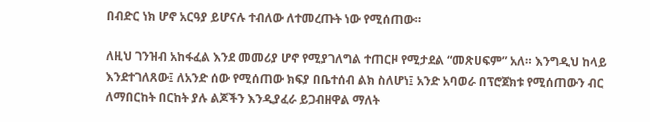በብድር ነክ ሆኖ አርዓያ ይሆናሉ ተብለው ለተመረጡት ነው የሚሰጠው።

ለዚህ ገንዝብ አከፋፈል እንደ መመሪያ ሆኖ የሚያገለግል ተጠርዞ የሚታደል “መጽሀፍም” አለ። እንግዲህ ከላይ እንደተገለጸው፤ ለአንድ ሰው የሚሰጠው ክፍያ በቤተሰብ ልክ ስለሆነ፤ አንድ አባወራ በፕሮጀክቱ የሚሰጠውን ብር ለማበርከት በርከት ያሉ ልጆችን እንዲያፈራ ይጋብዘዋል ማለት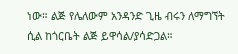ነው። ልጅ የሌለውም አንዳንድ ጊዜ ብሩን ለማግኘት ሲል ከጎርቤት ልጅ ይዋሳል/ያሳድጋል።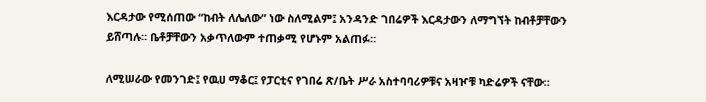እርዳታው የሚሰጠው “ከብት ለሌለው” ነው ስለሚልም፤ አንዳንድ ገበሬዎች እርዳታውን ለማግኘት ከብቶቻቸውን ይሸጣሉ። ቤቶቻቸውን አቃጥለውም ተጠቃሚ የሆኑም አልጠፉ።

ለሚሠራው የመንገድ፤ የዉሀ ማቆር፤ የፓርቲና የገበሬ ጽ/ቤት ሥራ አስተባባሪዎቹና አዛዦቹ ካድሬዎች ናቸው።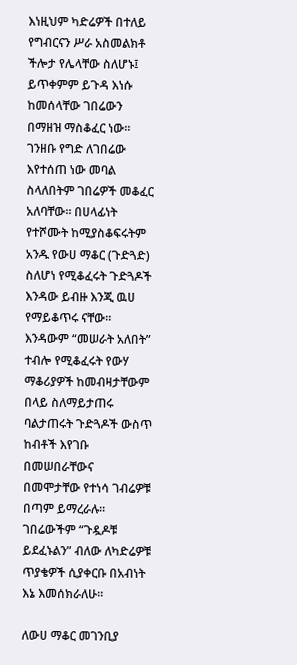እነዚህም ካድሬዎች በተለይ የግብርናን ሥራ አስመልክቶ ችሎታ የሌላቸው ስለሆኑ፤ ይጥቀምም ይጉዳ እነሱ ከመሰላቸው ገበሬውን በማዘዝ ማስቆፈር ነው። ገንዘቡ የግድ ለገበሬው እየተሰጠ ነው መባል ስላለበትም ገበሬዎች መቆፈር አለባቸው። በሀላፊነት የተሾሙት ከሚያስቆፍሩትም አንዱ የውሀ ማቆር (ጉድጓድ) ስለሆነ የሚቆፈሩት ጉድጓዶች እንዳው ይብዙ እንጂ ዉሀ የማይቆጥሩ ናቸው። እንዳውም “መሠራት አለበት” ተብሎ የሚቆፈሩት የውሃ ማቆሪያዎች ከመብዛታቸውም በላይ ስለማይታጠሩ ባልታጠሩት ጉድጓዶች ውስጥ ከብቶች እየገቡ በመሠበራቸውና በመሞታቸው የተነሳ ገብሬዎቹ በጣም ይማረራሉ። ገበሬውችም “ጉዷዶቹ ይደፈኑልን” ብለው ለካድሬዎቹ ጥያቄዎች ሲያቀርቡ በአብነት እኔ እመሰክራለሁ።

ለውሀ ማቆር መገንቢያ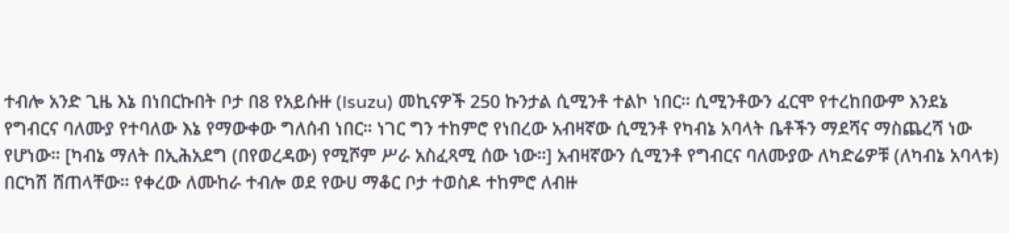ተብሎ አንድ ጊዜ እኔ በነበርኩበት ቦታ በ8 የአይሱዙ (Isuzu) መኪናዎች 250 ኩንታል ሲሚንቶ ተልኮ ነበር። ሲሚንቶውን ፈርሞ የተረከበውም እንደኔ የግብርና ባለሙያ የተባለው እኔ የማውቀው ግለሰብ ነበር። ነገር ግን ተከምሮ የነበረው አብዛኛው ሲሚንቶ የካብኔ አባላት ቤቶችን ማደሻና ማስጨረሻ ነው የሆነው። [ካብኔ ማለት በኢሕአደግ (በየወረዳው) የሚሾም ሥራ አስፈጻሚ ሰው ነው።] አብዛኛውን ሲሚንቶ የግብርና ባለሙያው ለካድሬዎቹ (ለካብኔ አባላቱ) በርካሽ ሸጠላቸው። የቀረው ለሙከራ ተብሎ ወደ የውሀ ማቆር ቦታ ተወስዶ ተከምሮ ለብዙ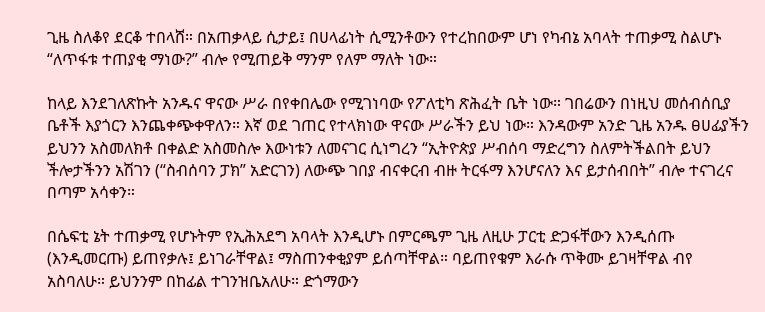ጊዜ ስለቆየ ደርቆ ተበላሸ። በአጠቃላይ ሲታይ፤ በሀላፊነት ሲሚንቶውን የተረከበውም ሆነ የካብኔ አባላት ተጠቃሚ ስልሆኑ “ለጥፋቱ ተጠያቂ ማነው?” ብሎ የሚጠይቅ ማንም የለም ማለት ነው።

ከላይ እንደገለጽኩት አንዱና ዋናው ሥራ በየቀበሌው የሚገነባው የፖለቲካ ጽሕፈት ቤት ነው። ገበሬውን በነዚህ መሰብሰቢያ ቤቶች እያጎርን እንጨቀጭቀዋለን። እኛ ወደ ገጠር የተላክነው ዋናው ሥራችን ይህ ነው። እንዳውም አንድ ጊዜ አንዱ ፀሀፊያችን ይህንን አስመለክቶ በቀልድ አስመስሎ እውነቱን ለመናገር ሲነግረን “ኢትዮጵያ ሥብሰባ ማድረግን ስለምትችልበት ይህን ችሎታችንን አሽገን (“ስብሰባን ፓክ” አድርገን) ለውጭ ገበያ ብናቀርብ ብዙ ትርፋማ እንሆናለን እና ይታሰብበት” ብሎ ተናገረና በጣም አሳቀን።

በሴፍቲ ኔት ተጠቃሚ የሆኑትም የኢሕአደግ አባላት እንዲሆኑ በምርጫም ጊዜ ለዚሁ ፓርቲ ድጋፋቸውን እንዲሰጡ (እንዲመርጡ) ይጠየቃሉ፤ ይነገራቸዋል፤ ማስጠንቀቂያም ይሰጣቸዋል። ባይጠየቁም እራሱ ጥቅሙ ይገዛቸዋል ብየ አስባለሁ። ይህንንም በከፊል ተገንዝቤአለሁ። ድጎማውን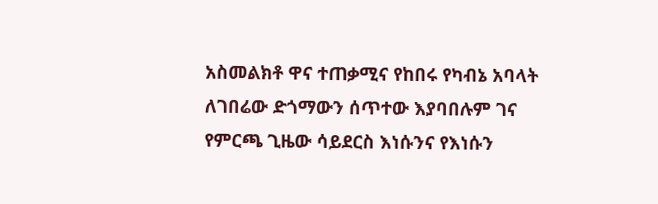አስመልክቶ ዋና ተጠቃሚና የከበሩ የካብኔ አባላት ለገበሬው ድጎማውን ሰጥተው እያባበሉም ገና የምርጫ ጊዜው ሳይደርስ እነሱንና የእነሱን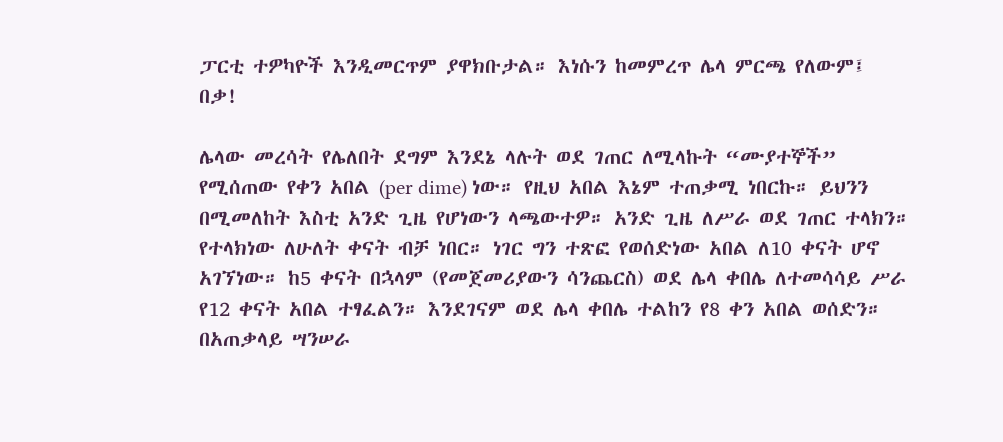ፓርቲ ተዎካዮች እንዲመርጥም ያዋክቡታል። እነሱን ከመምረጥ ሌላ ምርጫ የለውም፤ በቃ!

ሌላው መረሳት የሌለበት ደግም እንደኔ ላሉት ወደ ገጠር ለሚላኩት “ሙያተኞች” የሚሰጠው የቀን አበል (per dime) ነው። የዚህ አበል እኔም ተጠቃሚ ነበርኩ። ይህንን በሚመለከት እስቲ አንድ ጊዜ የሆነውን ላጫውተዎ። አንድ ጊዜ ለሥራ ወደ ገጠር ተላክን። የተላክነው ለሁለት ቀናት ብቻ ነበር። ነገር ግን ተጽፎ የወሰድነው አበል ለ10 ቀናት ሆኖ አገኘነው። ከ5 ቀናት በኋላም (የመጀመሪያውን ሳንጨርስ) ወደ ሌላ ቀበሌ ለተመሳሳይ ሥራ የ12 ቀናት አበል ተፃፈልን። እንደገናም ወደ ሌላ ቀበሌ ተልከን የ8 ቀን አበል ወሰድን። በአጠቃላይ ሣንሠራ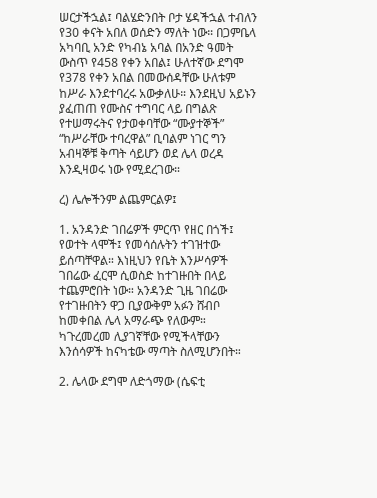ሠርታችኋል፤ ባልሄድንበት ቦታ ሄዳችኋል ተብለን የ30 ቀናት አበለ ወሰድን ማለት ነው። በጋምቤላ አካባቢ አንድ የካብኔ አባል በአንድ ዓመት ውስጥ የ458 የቀን አበል፤ ሁለተኛው ደግሞ የ378 የቀን አበል በመውሰዳቸው ሁለቱም ከሥራ እንደተባረሩ አውቃለሁ። እንደዚህ አይኑን ያፈጠጠ የሙስና ተግባር ላይ በግልጽ የተሠማሩትና የታወቀባቸው “ሙያተኞች” “ከሥራቸው ተባረዋል” ቢባልም ነገር ግን አብዛኞቹ ቅጣት ሳይሆን ወደ ሌላ ወረዳ እንዲዛወሩ ነው የሚደረገው።

ረ) ሌሎችንም ልጨምርልዎ፤

1. አንዳንድ ገበሬዎች ምርጥ የዘር በጎች፤ የወተት ላሞች፤ የመሳሰሉትን ተገዝተው ይሰጣቸዋል። እነዚህን የቤት እንሥሳዎች ገበሬው ፈርሞ ሲወስድ ከተገዙበት በላይ ተጨምሮበት ነው። አንዳንድ ጊዜ ገበሬው የተገዙበትን ዋጋ ቢያውቅም አፉን ሸብቦ ከመቀበል ሌላ አማራጭ የለውም። ካጉረመረመ ሊያገኛቸው የሚችላቸውን እንሰሳዎች ከናካቴው ማጣት ስለሚሆንበት።

2. ሌላው ደግሞ ለድጎማው (ሴፍቲ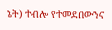ኔት) ተብሎ የተመደበውንና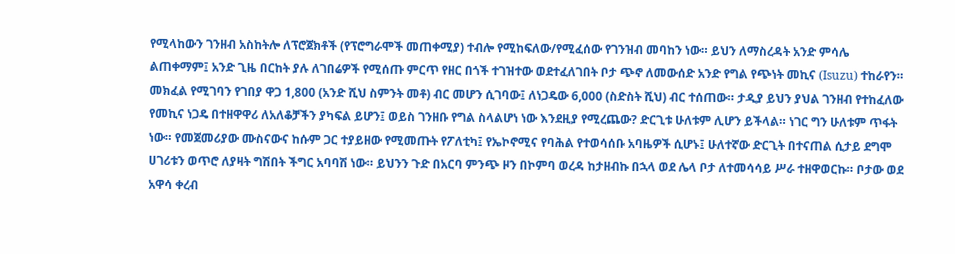የሚላከውን ገንዘብ አስከትሎ ለፕሮጀክቶች (የፕሮግራሞች መጠቀሚያ) ተብሎ የሚከፍለው/የሚፈሰው የገንዝብ መባከን ነው። ይህን ለማስረዳት አንድ ምሳሌ ልጠቀማም፤ አንድ ጊዜ በርከት ያሉ ለገበሬዎች የሚሰጡ ምርጥ የዘር በጎች ተገዝተው ወደተፈለገበት ቦታ ጭኖ ለመውሰድ አንድ የግል የጭነት መኪና (Isuzu) ተከራየን። መክፈል የሚገባን የገበያ ዋጋ 1,800 (አንድ ሺህ ስምንት መቶ) ብር መሆን ሲገባው፤ ለነጋዴው 6,000 (ስድስት ሺህ) ብር ተሰጠው። ታዲያ ይህን ያህል ገንዘብ የተከፈለው የመኪና ነጋዴ በተዘዋዋሪ ለአለቆቻችን ያካፍል ይሆን፤ ወይስ ገንዘቡ የግል ስላልሆነ ነው እንደዚያ የሚረጨው? ድርጊቱ ሁለቱም ሊሆን ይችላል። ነገር ግን ሁለቱም ጥፋት ነው። የመጀመሪያው ሙስናውና ከሱም ጋር ተያይዘው የሚመጡት የፖለቲካ፤ የኤኮኖሚና የባሕል የተወሳሰቡ አባዜዎች ሲሆኑ፤ ሁለተኛው ድርጊት በተናጠል ሲታይ ደግሞ ሀገሪቱን ወጥሮ ለያዛት ግሽበት ችግር አባባሽ ነው። ይህንን ጉድ በአርባ ምንጭ ዞን በኮምባ ወረዳ ከታዘብኩ በኋላ ወደ ሌላ ቦታ ለተመሳሳይ ሥራ ተዘዋወርኩ። ቦታው ወደ አዋሳ ቀረብ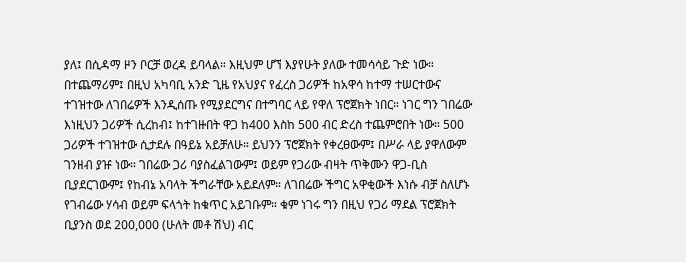ያለ፤ በሲዳማ ዞን ቦርቻ ወረዳ ይባላል። እዚህም ሆኘ እያየሁት ያለው ተመሳሳይ ጉድ ነው። በተጨማሪም፤ በዚህ አካባቢ አንድ ጊዜ የአህያና የፈረስ ጋሪዎች ከአዋሳ ከተማ ተሠርተውና ተገዝተው ለገበሬዎች እንዲሰጡ የሚያደርግና በተግባር ላይ የዋለ ፕሮጀክት ነበር። ነገር ግን ገበሬው እነዚህን ጋሪዎች ሲረከብ፤ ከተገዙበት ዋጋ ከ400 እስከ 500 ብር ድረስ ተጨምሮበት ነው። 500 ጋሪዎች ተገዝተው ሲታደሉ በዓይኔ አይቻለሁ። ይህንን ፕሮጀክት የቀረፀውም፤ በሥራ ላይ ያዋለውም ገንዘብ ያዡ ነው። ገበሬው ጋሪ ባያስፈልገውም፤ ወይም የጋሪው ብዛት ጥቅሙን ዋጋ-ቢስ ቢያደርገውም፤ የከብኔ አባላት ችግራቸው አይደለም። ለገበሬው ችግር አዋቂውች እነሱ ብቻ ስለሆኑ የገብሬው ሃሳብ ወይም ፍላጎት ከቁጥር አይገቡም። ቁም ነገሩ ግን በዚህ የጋሪ ማደል ፕሮጀክት ቢያንስ ወደ 200,000 (ሁለት መቶ ሽህ) ብር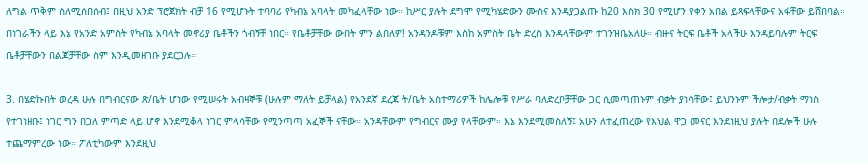ለግል ጥቅም ስለሚሰበሰብ፤ በዚህ አንድ ፕሮጀክት ብቻ 16 የሚሆኑት ተባባሪ የካብኔ አባላት መካፈላቸው ነው። ከሥር ያሉት ደግሞ የሚካሄድውን ሙስና እንዳያጋልጡ ከ20 እስክ 30 የሚሆን የቀን አበል ይጻፍላቸውና አፋቸው ይሸበባል። በነገራችን ላይ እኔ የአንድ አምስት የካብኔ አባላት መኖሪያ ቤቶችን ጎብኝቸ ነበር። የቤቶቻቸው ውበት ምን ልበለዎ! አንዳንዶቹም እስከ አምስት ቤት ድረስ እንዳላቸውም ተገንዝቤአለሁ። ብዙና ትርፍ ቤቶች አላችሁ እንዳይባሉም ትርፍ ቤቶቻቸውን በልጆቻቸው ስም እንዲመዘገቡ ያደርጋሉ።

3. በሄድኩበት ወረዳ ሁሉ በግብርናው ጽ/ቤት ሆነው የሚሠሩት አብዛኞቹ (ሁሉም ማለት ይቻላል) የአንደኛ ደረጃ ት/ቤት አስተማሪዎች ከሌሎቹ የሥራ ባለድረቦቻቸው ጋር ሲመጣጠኑም ብቃት ያነሳቸው፤ ይህንኑም ችሎታ/ብቃት ማነስ የተገነዘቡ፤ ነገር ግን በጋለ ምጣድ ላይ ሆኖ እንደሚቆላ ነገር ምላሳቸው የሚንጣጣ አፈኞች ናቸው። አንዳቸውም የግብርና ሙያ የላቸውም። እኔ እንደሚመስለኝ፤ አሁን ለተፈጠረው የእህል ዋጋ መናር እንደነዚህ ያሉት በደሎች ሁሉ ተጨማምረው ነው። ፖለቲካውም እንደዚህ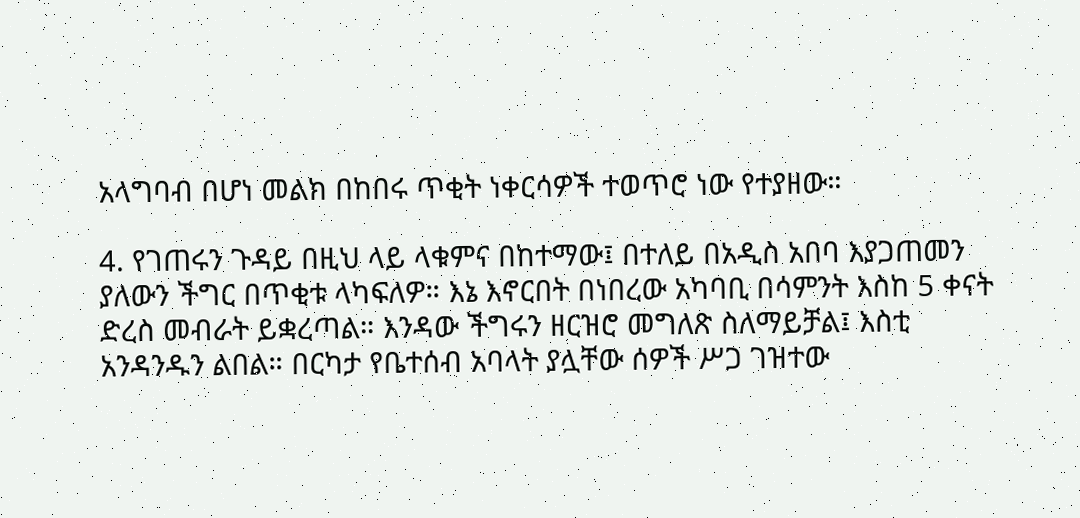አላግባብ በሆነ መልክ በከበሩ ጥቂት ነቀርሳዎች ተወጥሮ ነው የተያዘው።

4. የገጠሩን ጉዳይ በዚህ ላይ ላቁምና በከተማው፤ በተለይ በአዲስ አበባ እያጋጠመን ያለውን ችግር በጥቂቱ ላካፍለዎ። እኔ እኖርበት በነበረው አካባቢ በሳምንት እስከ 5 ቀናት ድረስ መብራት ይቋረጣል። እንዳው ችግሩን ዘርዝሮ መግለጽ ስለማይቻል፤ እስቲ አንዳንዱን ልበል። በርካታ የቤተሰብ አባላት ያሏቸው ሰዎች ሥጋ ገዝተው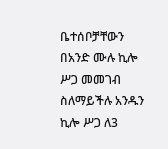ቤተሰቦቻቸውን በአንድ ሙሉ ኪሎ ሥጋ መመገብ ስለማይችሉ አንዱን ኪሎ ሥጋ ለ3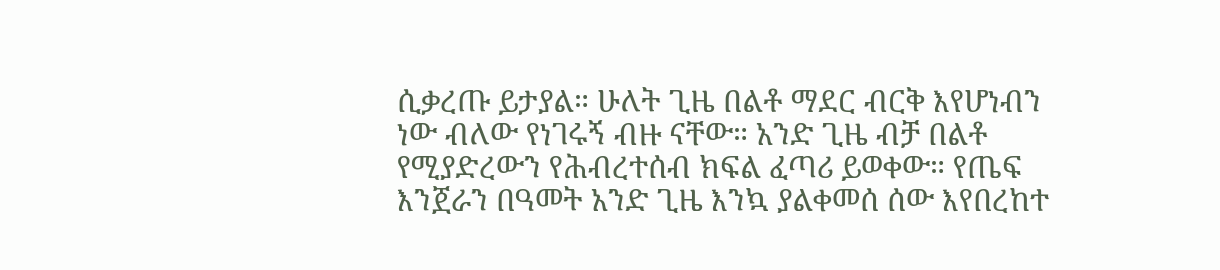ሲቃረጡ ይታያል። ሁለት ጊዜ በልቶ ማደር ብርቅ እየሆነብን ነው ብለው የነገሩኝ ብዙ ናቸው። አንድ ጊዜ ብቻ በልቶ የሚያድረውን የሕብረተሰብ ክፍል ፈጣሪ ይወቀው። የጤፍ እንጀራን በዓመት አንድ ጊዜ እንኳ ያልቀመሰ ሰው እየበረከተ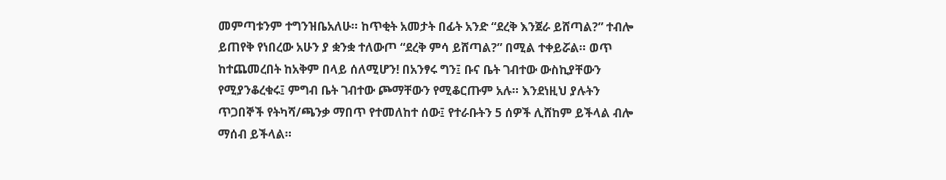መምጣቱንም ተግንዝቤአለሁ። ከጥቂት አመታት በፊት አንድ “ደረቅ እንጀራ ይሸጣል?” ተብሎ ይጠየቅ የነበረው አሁን ያ ቋንቋ ተለውጦ “ደረቅ ምሳ ይሸጣል?” በሚል ተቀይሯል። ወጥ ከተጨመረበት ከአቅም በላይ ሰለሚሆን! በአንፃሩ ግን፤ ቡና ቤት ገብተው ውስኪያቸውን የሚያንቆረቁሩ፤ ምግብ ቤት ገብተው ጮማቸውን የሚቆርጡም አሉ። እንደነዚህ ያሉትን ጥጋበኞች የትካሻ/ጫንቃ ማበጥ የተመለከተ ሰው፤ የተራቡትን 5 ሰዎች ሊሸከም ይችላል ብሎ ማሰብ ይችላል።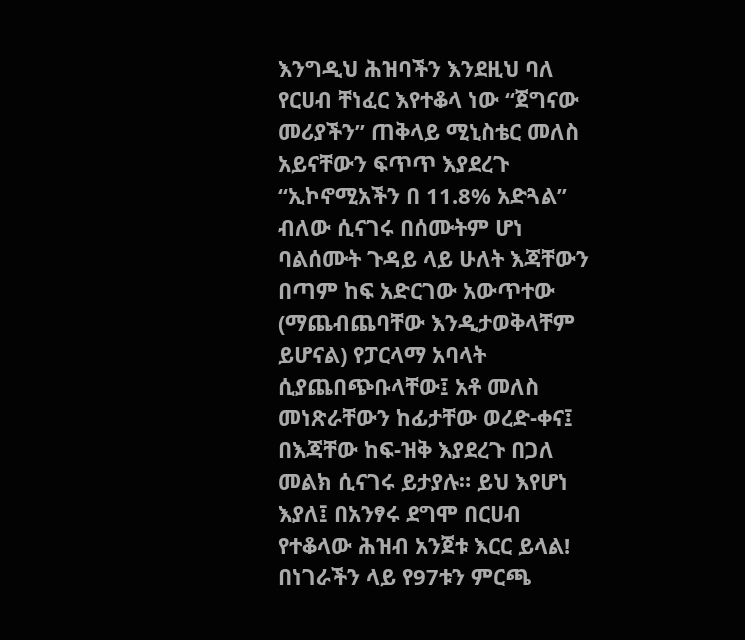እንግዲህ ሕዝባችን እንደዚህ ባለ የርሀብ ቸነፈር እየተቆላ ነው “ጀግናው መሪያችን” ጠቅላይ ሚኒስቴር መለስ አይናቸውን ፍጥጥ እያደረጉ “ኢኮኖሚአችን በ 11.8% አድጓል” ብለው ሲናገሩ በሰሙትም ሆነ ባልሰሙት ጉዳይ ላይ ሁለት እጃቸውን በጣም ከፍ አድርገው አውጥተው (ማጨብጨባቸው እንዲታወቅላቸም ይሆናል) የፓርላማ አባላት ሲያጨበጭቡላቸው፤ አቶ መለስ መነጽራቸውን ከፊታቸው ወረድ-ቀና፤ በእጃቸው ከፍ-ዝቅ እያደረጉ በጋለ መልክ ሲናገሩ ይታያሉ። ይህ እየሆነ እያለ፤ በአንፃሩ ደግሞ በርሀብ የተቆላው ሕዝብ አንጀቱ እርር ይላል! በነገራችን ላይ የ97ቱን ምርጫ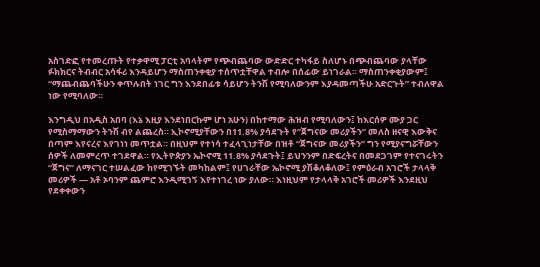አስገድፎ የተመረጡት የተቃዋሚ ፓርቲ አባላትም የጭብጨባው ውድድር ተካፋይ ስለሆኑ በጭብጨባው ያላቸው ፉክክርና ትብብር አሳፋሪ እንዳይሆን ማስጠንቀቂያ ተሰጥቷቸዋል ተብሎ በሰፊው ይነገራል። ማስጠንቀቂያውም፤ “ማጨብጨባችሁን ቀጥሉበት ነገር ግን እንደበፊቱ ሳይሆን ትንሽ የሚባለውንም እያዳመጣችሁ አድርጉት” ተብለዋል ነው የሚባለው።

እንግዲህ በአዲስ አበባ (እኔ እዚያ እንደነበርኩም ሆነ አሁን) በከተማው ሕዝብ የሚባለውን፤ ከእርሰዎ ሙያ ጋር የሚስማማውን ትንሽ ብየ ልጨረስ። ኢኮኖሚያቸውን በ11.8% ያሳደጉት የ”ጀግናው መሪያችን” መለስ ዘናዊ እውቅና በጣም እየናረና እየገነነ መጥቷል። በዚህም የተነሳ ተፈላጊነታቸው በዝቶ “ጀግናው መሪያችን” ግን የሚያናግሯቸውን ሰዎች ለመምረጥ ተገደዋል። የኢትዮጵያን ኤኮኖሚ 11.8% ያሳደጉት፤ ይህንንም በድፍረትና በመደጋገም የተናገሩትን “ጀግና” ለማናገር ተሠልፈው ከየሚገኙት መካከልም፤ የሀገራቸው ኤኮኖሚ ያሽቆለቆለው፤ የምዕራብ አገሮች ታላላቅ መሪዎች — አቶ ኦባንም ጨምሮ እንዲሚገኝ እየተነገረ ነው ያለው። እነዚህም የታላላቅ አገሮች መሪዎች እንደዚህ የደቀቀውን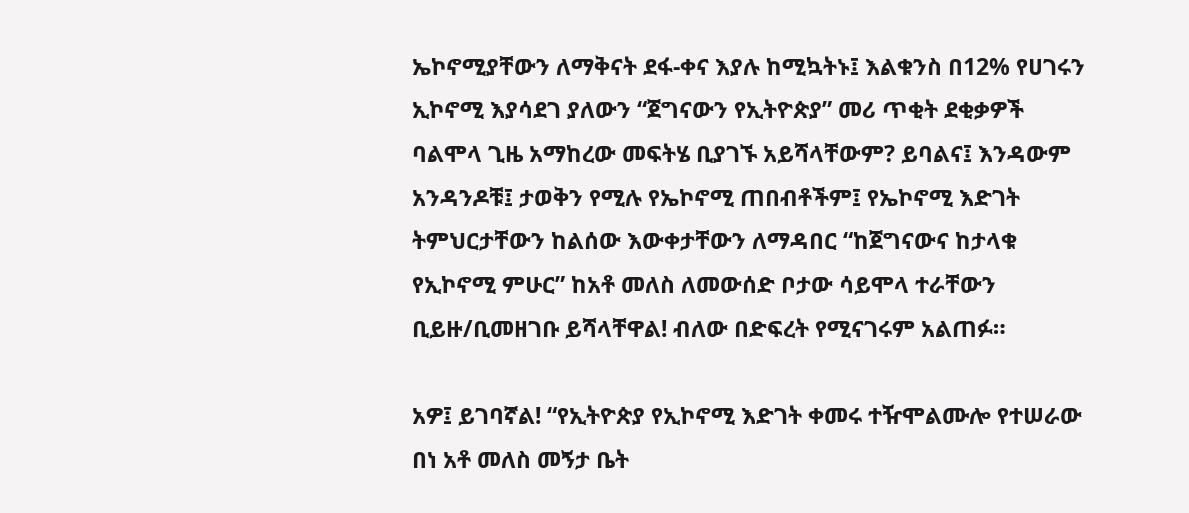ኤኮኖሚያቸውን ለማቅናት ደፋ-ቀና እያሉ ከሚኳትኑ፤ እልቁንስ በ12% የሀገሩን ኢኮኖሚ እያሳደገ ያለውን “ጀግናውን የኢትዮጵያ” መሪ ጥቂት ደቂቃዎች ባልሞላ ጊዜ አማከረው መፍትሄ ቢያገኙ አይሻላቸውም? ይባልና፤ እንዳውም አንዳንዶቹ፤ ታወቅን የሚሉ የኤኮኖሚ ጠበብቶችም፤ የኤኮኖሚ እድገት ትምህርታቸውን ከልሰው እውቀታቸውን ለማዳበር “ከጀግናውና ከታላቁ የኢኮኖሚ ምሁር” ከአቶ መለስ ለመውሰድ ቦታው ሳይሞላ ተራቸውን ቢይዙ/ቢመዘገቡ ይሻላቸዋል! ብለው በድፍረት የሚናገሩም አልጠፉ።

አዎ፤ ይገባኛል! “የኢትዮጵያ የኢኮኖሚ እድገት ቀመሩ ተዥሞልሙሎ የተሠራው በነ አቶ መለስ መኝታ ቤት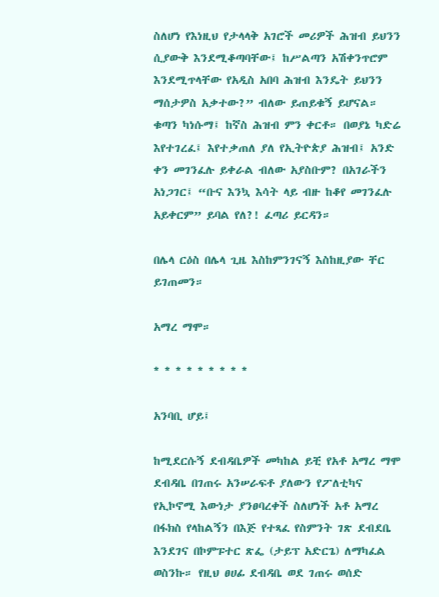ስለሆነ የእነዚህ የታላላቅ አገሮች መሪዎች ሕዝብ ይህንን ሲያውቅ እንደሚቆጣባቸው፤ ከሥልጣን አሽቀንጥሮም እንደሚጥላቸው የአዲስ አበባ ሕዝብ እንዴት ይህንን ማሰታዎስ አቃተው?” ብለው ይጠይቁኝ ይሆናል። ቁጣን ካነሱማ፤ ከኛስ ሕዝብ ምን ቀርቶ። በወያኔ ካድሬ እየተገረፈ፤ እየተቃጠለ ያለ የኢትዮጵያ ሕዝብ፤ አንድ ቀን መገንፈሉ ይቀራል ብለው አያስቡም? በአገራችን አነጋገር፤ “ቡና እንኳ እሳት ላይ ብዙ ከቆየ መገንፈሉ አይቀርም” ይባል የለ?! ፈጣሪ ይርዳን።

በሌላ ርዕስ በሌላ ጊዜ እስከምንገናኝ እስከዚያው ቸር ይገጠመን።

አማረ ማሞ።

* * * * * * * * *

አንባቢ ሆይ፤

ከሚደርሱኝ ደብዳቤዎች መካከል ይቺ የአቶ አማረ ማሞ ደብዳቤ በገጠሩ አንሠራፍቶ ያለውን የፖለቲካና የኢኮኖሚ እውነታ ያንፀባረቀች ስለሆነች አቶ አማረ በፋክስ የላከልኝን በእጅ የተጻፈ የስምንት ገጽ ደብደቤ እንደገና በኮምፑተር ጽፌ (ታይፕ አድርጌ) ለማካፈል ወስንኩ። የዚህ ፀሀፊ ደብዳቤ ወደ ገጠሩ ወሰድ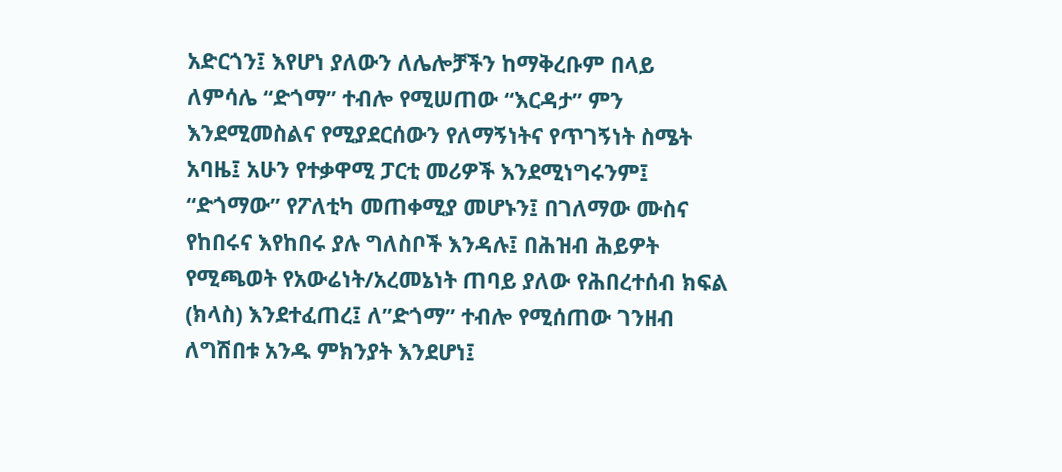አድርጎን፤ እየሆነ ያለውን ለሌሎቻችን ከማቅረቡም በላይ ለምሳሌ “ድጎማ” ተብሎ የሚሠጠው “እርዳታ” ምን እንደሚመስልና የሚያደርሰውን የለማኝነትና የጥገኝነት ስሜት አባዜ፤ አሁን የተቃዋሚ ፓርቲ መሪዎች እንደሚነግሩንም፤ “ድጎማው” የፖለቲካ መጠቀሚያ መሆኑን፤ በገለማው ሙስና የከበሩና እየከበሩ ያሉ ግለስቦች እንዳሉ፤ በሕዝብ ሕይዎት የሚጫወት የአውሬነት/አረመኔነት ጠባይ ያለው የሕበረተሰብ ክፍል (ክላስ) እንደተፈጠረ፤ ለ”ድጎማ” ተብሎ የሚሰጠው ገንዘብ ለግሽበቱ አንዱ ምክንያት እንደሆነ፤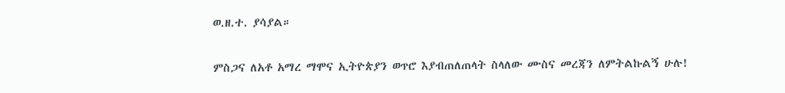ወ.ዘ.ተ. ያሳያል።

ምስጋና ለአቶ አማረ ማሞና ኢትዮጵያን ወጥሮ እያብጠለጠላት ስላለው ሙስና መረጃን ለምትልኩልኝ ሁሉ!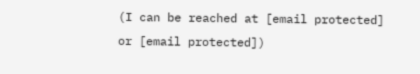(I can be reached at [email protected] or [email protected])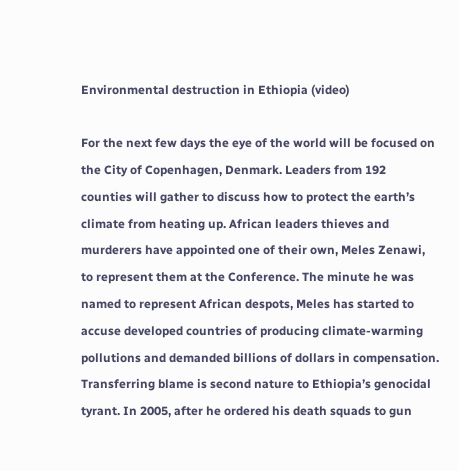Environmental destruction in Ethiopia (video)

For the next few days the eye of the world will be focused on the City of Copenhagen, Denmark. Leaders from 192 counties will gather to discuss how to protect the earth’s climate from heating up. African leaders thieves and murderers have appointed one of their own, Meles Zenawi, to represent them at the Conference. The minute he was named to represent African despots, Meles has started to accuse developed countries of producing climate-warming pollutions and demanded billions of dollars in compensation. Transferring blame is second nature to Ethiopia’s genocidal tyrant. In 2005, after he ordered his death squads to gun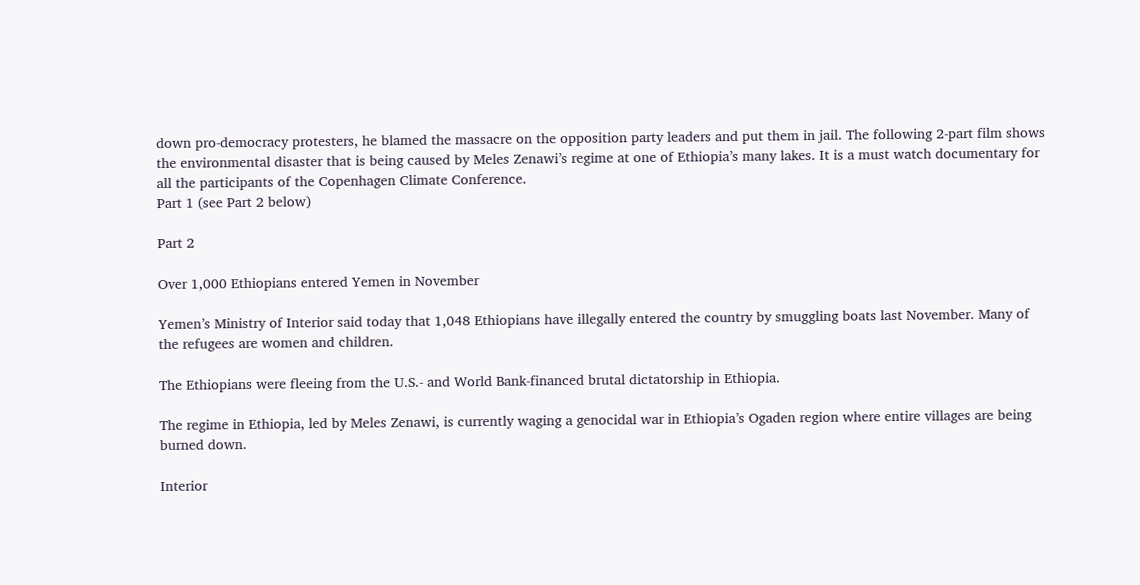down pro-democracy protesters, he blamed the massacre on the opposition party leaders and put them in jail. The following 2-part film shows the environmental disaster that is being caused by Meles Zenawi’s regime at one of Ethiopia’s many lakes. It is a must watch documentary for all the participants of the Copenhagen Climate Conference.
Part 1 (see Part 2 below)

Part 2

Over 1,000 Ethiopians entered Yemen in November

Yemen’s Ministry of Interior said today that 1,048 Ethiopians have illegally entered the country by smuggling boats last November. Many of the refugees are women and children.

The Ethiopians were fleeing from the U.S.- and World Bank-financed brutal dictatorship in Ethiopia.

The regime in Ethiopia, led by Meles Zenawi, is currently waging a genocidal war in Ethiopia’s Ogaden region where entire villages are being burned down.

Interior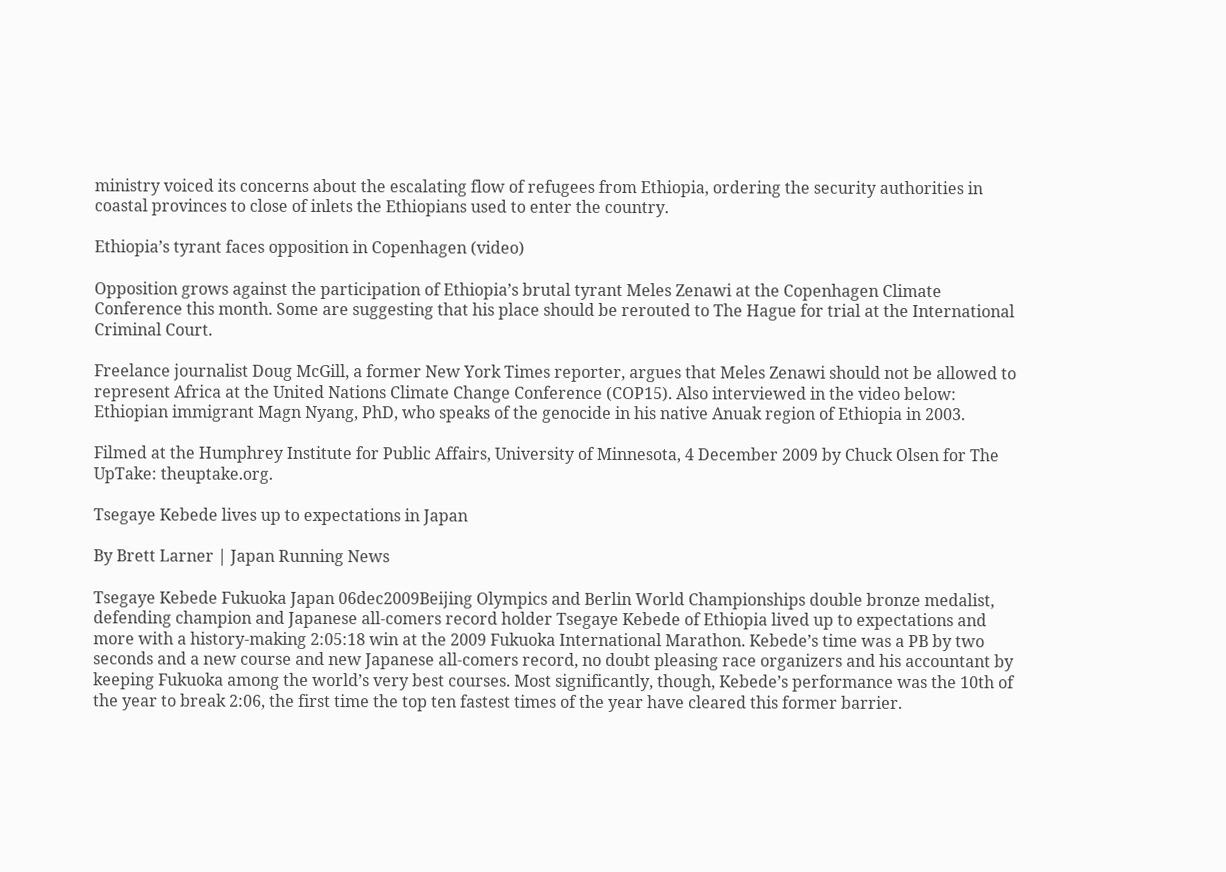ministry voiced its concerns about the escalating flow of refugees from Ethiopia, ordering the security authorities in coastal provinces to close of inlets the Ethiopians used to enter the country.

Ethiopia’s tyrant faces opposition in Copenhagen (video)

Opposition grows against the participation of Ethiopia’s brutal tyrant Meles Zenawi at the Copenhagen Climate Conference this month. Some are suggesting that his place should be rerouted to The Hague for trial at the International Criminal Court.

Freelance journalist Doug McGill, a former New York Times reporter, argues that Meles Zenawi should not be allowed to represent Africa at the United Nations Climate Change Conference (COP15). Also interviewed in the video below: Ethiopian immigrant Magn Nyang, PhD, who speaks of the genocide in his native Anuak region of Ethiopia in 2003.

Filmed at the Humphrey Institute for Public Affairs, University of Minnesota, 4 December 2009 by Chuck Olsen for The UpTake: theuptake.org.

Tsegaye Kebede lives up to expectations in Japan

By Brett Larner | Japan Running News

Tsegaye Kebede Fukuoka Japan 06dec2009Beijing Olympics and Berlin World Championships double bronze medalist, defending champion and Japanese all-comers record holder Tsegaye Kebede of Ethiopia lived up to expectations and more with a history-making 2:05:18 win at the 2009 Fukuoka International Marathon. Kebede’s time was a PB by two seconds and a new course and new Japanese all-comers record, no doubt pleasing race organizers and his accountant by keeping Fukuoka among the world’s very best courses. Most significantly, though, Kebede’s performance was the 10th of the year to break 2:06, the first time the top ten fastest times of the year have cleared this former barrier.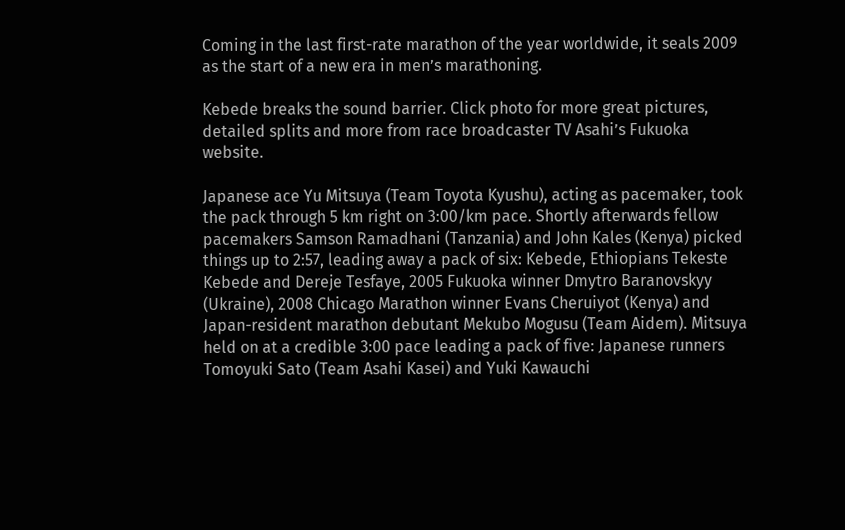Coming in the last first-rate marathon of the year worldwide, it seals 2009 as the start of a new era in men’s marathoning.

Kebede breaks the sound barrier. Click photo for more great pictures, detailed splits and more from race broadcaster TV Asahi’s Fukuoka website.

Japanese ace Yu Mitsuya (Team Toyota Kyushu), acting as pacemaker, took the pack through 5 km right on 3:00/km pace. Shortly afterwards fellow pacemakers Samson Ramadhani (Tanzania) and John Kales (Kenya) picked things up to 2:57, leading away a pack of six: Kebede, Ethiopians Tekeste Kebede and Dereje Tesfaye, 2005 Fukuoka winner Dmytro Baranovskyy (Ukraine), 2008 Chicago Marathon winner Evans Cheruiyot (Kenya) and Japan-resident marathon debutant Mekubo Mogusu (Team Aidem). Mitsuya held on at a credible 3:00 pace leading a pack of five: Japanese runners Tomoyuki Sato (Team Asahi Kasei) and Yuki Kawauchi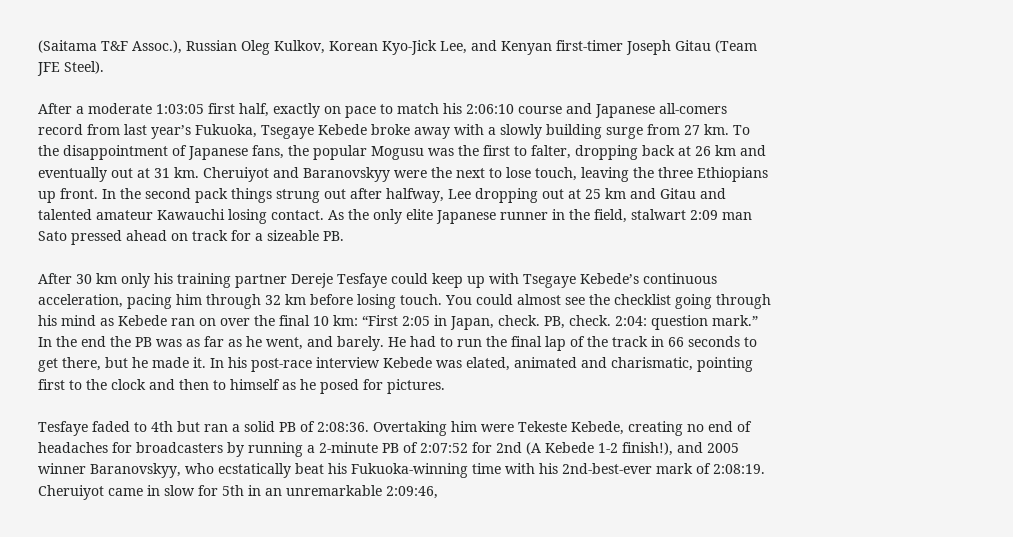(Saitama T&F Assoc.), Russian Oleg Kulkov, Korean Kyo-Jick Lee, and Kenyan first-timer Joseph Gitau (Team JFE Steel).

After a moderate 1:03:05 first half, exactly on pace to match his 2:06:10 course and Japanese all-comers record from last year’s Fukuoka, Tsegaye Kebede broke away with a slowly building surge from 27 km. To the disappointment of Japanese fans, the popular Mogusu was the first to falter, dropping back at 26 km and eventually out at 31 km. Cheruiyot and Baranovskyy were the next to lose touch, leaving the three Ethiopians up front. In the second pack things strung out after halfway, Lee dropping out at 25 km and Gitau and talented amateur Kawauchi losing contact. As the only elite Japanese runner in the field, stalwart 2:09 man Sato pressed ahead on track for a sizeable PB.

After 30 km only his training partner Dereje Tesfaye could keep up with Tsegaye Kebede’s continuous acceleration, pacing him through 32 km before losing touch. You could almost see the checklist going through his mind as Kebede ran on over the final 10 km: “First 2:05 in Japan, check. PB, check. 2:04: question mark.” In the end the PB was as far as he went, and barely. He had to run the final lap of the track in 66 seconds to get there, but he made it. In his post-race interview Kebede was elated, animated and charismatic, pointing first to the clock and then to himself as he posed for pictures.

Tesfaye faded to 4th but ran a solid PB of 2:08:36. Overtaking him were Tekeste Kebede, creating no end of headaches for broadcasters by running a 2-minute PB of 2:07:52 for 2nd (A Kebede 1-2 finish!), and 2005 winner Baranovskyy, who ecstatically beat his Fukuoka-winning time with his 2nd-best-ever mark of 2:08:19. Cheruiyot came in slow for 5th in an unremarkable 2:09:46,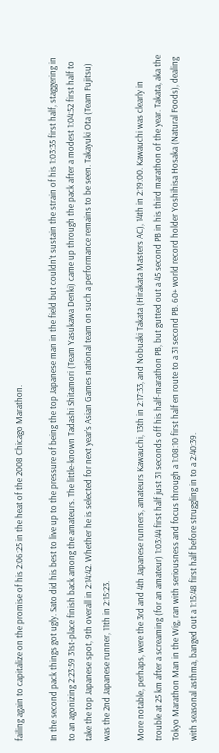failing again to capitalize on the promise of his 2:06:25 in the heat of the 2008 Chicago Marathon.

In the second pack things got ugly. Sato did his best to live up to the pressure of being the top Japanese man in the field but couldn’t sustain the strain of his 1:03:35 first half, staggering in to an agonizing 2:23:59 31st-place finish back among the amateurs. The little-known Tadashi Shitamori (Team Yasukawa Denki) came up through the pack after a modest 1:04:52 first half to take the top Japanese spot, 9th overall in 2:14:42. Whether he is selected for next year’s Asian Games national team on such a performance remains to be seen. Takayuki Ota (Team Fujitsu) was the 2nd Japanese runner, 11th in 2:15:23.

More notable, perhaps, were the 3rd and 4th Japanese runners, amateurs Kawauchi, 13th in 2:17:33, and Nobuaki Takata (Hirakata Masters AC), 14th in 2:19:00. Kawauchi was clearly in trouble at 25 km after a screaming (for an amateur) 1:03:44 first half just 31 seconds off his half-marathon PB, but gutted out a 45 second PB in his third marathon of the year. Takata, aka the Tokyo Marathon Man in the Wig, ran with seriousness and focus through a 1:08:10 first half en route to a 31 second PB. 60+ world record holder Yoshihisa Hosaka (Natural Foods), dealing with seasonal asthma, banged out a 1:15:48 first half before struggling in to a 2:40:39.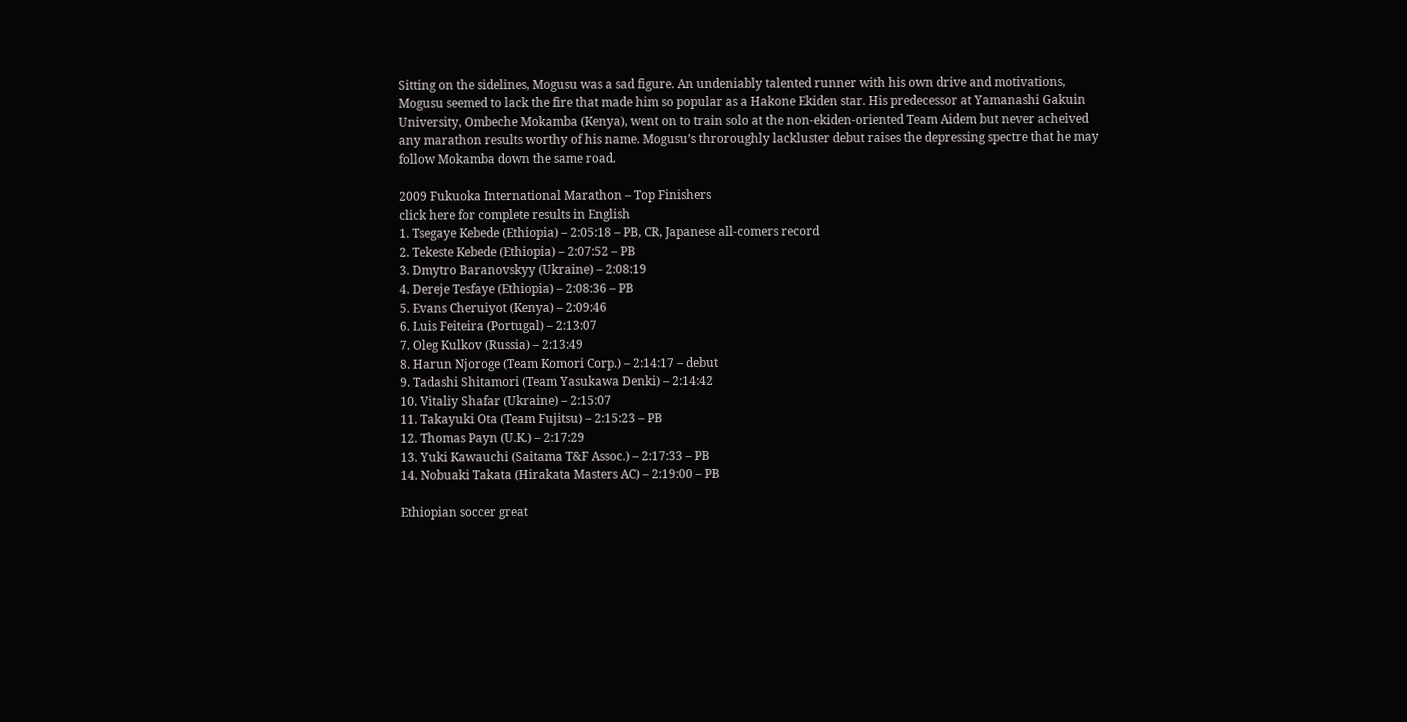Sitting on the sidelines, Mogusu was a sad figure. An undeniably talented runner with his own drive and motivations, Mogusu seemed to lack the fire that made him so popular as a Hakone Ekiden star. His predecessor at Yamanashi Gakuin University, Ombeche Mokamba (Kenya), went on to train solo at the non-ekiden-oriented Team Aidem but never acheived any marathon results worthy of his name. Mogusu’s throroughly lackluster debut raises the depressing spectre that he may follow Mokamba down the same road.

2009 Fukuoka International Marathon – Top Finishers
click here for complete results in English
1. Tsegaye Kebede (Ethiopia) – 2:05:18 – PB, CR, Japanese all-comers record
2. Tekeste Kebede (Ethiopia) – 2:07:52 – PB
3. Dmytro Baranovskyy (Ukraine) – 2:08:19
4. Dereje Tesfaye (Ethiopia) – 2:08:36 – PB
5. Evans Cheruiyot (Kenya) – 2:09:46
6. Luis Feiteira (Portugal) – 2:13:07
7. Oleg Kulkov (Russia) – 2:13:49
8. Harun Njoroge (Team Komori Corp.) – 2:14:17 – debut
9. Tadashi Shitamori (Team Yasukawa Denki) – 2:14:42
10. Vitaliy Shafar (Ukraine) – 2:15:07
11. Takayuki Ota (Team Fujitsu) – 2:15:23 – PB
12. Thomas Payn (U.K.) – 2:17:29
13. Yuki Kawauchi (Saitama T&F Assoc.) – 2:17:33 – PB
14. Nobuaki Takata (Hirakata Masters AC) – 2:19:00 – PB

Ethiopian soccer great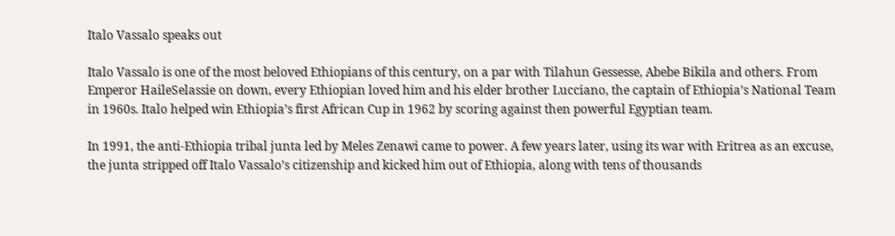Italo Vassalo speaks out

Italo Vassalo is one of the most beloved Ethiopians of this century, on a par with Tilahun Gessesse, Abebe Bikila and others. From Emperor HaileSelassie on down, every Ethiopian loved him and his elder brother Lucciano, the captain of Ethiopia’s National Team in 1960s. Italo helped win Ethiopia’s first African Cup in 1962 by scoring against then powerful Egyptian team.

In 1991, the anti-Ethiopia tribal junta led by Meles Zenawi came to power. A few years later, using its war with Eritrea as an excuse, the junta stripped off Italo Vassalo’s citizenship and kicked him out of Ethiopia, along with tens of thousands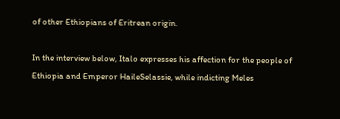of other Ethiopians of Eritrean origin.

In the interview below, Italo expresses his affection for the people of Ethiopia and Emperor HaileSelassie, while indicting Meles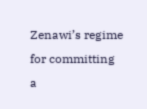Zenawi’s regime for committing a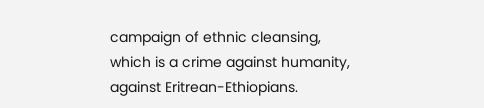campaign of ethnic cleansing, which is a crime against humanity, against Eritrean-Ethiopians.